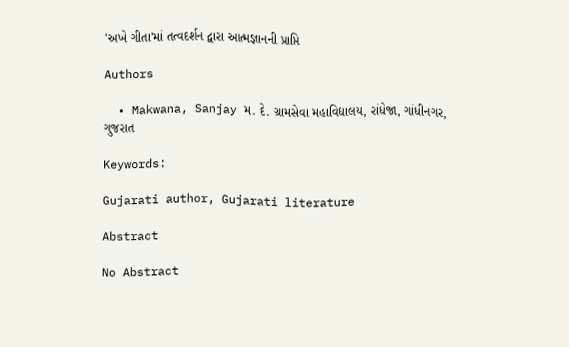'અખે ગીતા'માં તત્વદર્શન દ્વારા આત્મજ્ઞાનની પ્રાપ્તિ

Authors

  • Makwana, Sanjay મ. દે. ગ્રામસેવા મહાવિદ્યાલય, રાંધેજા, ગાંધીનગર, ગુજરાત

Keywords:

Gujarati author, Gujarati literature

Abstract

No Abstract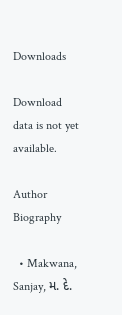Downloads

Download data is not yet available.

Author Biography

  • Makwana, Sanjay, મ. દે.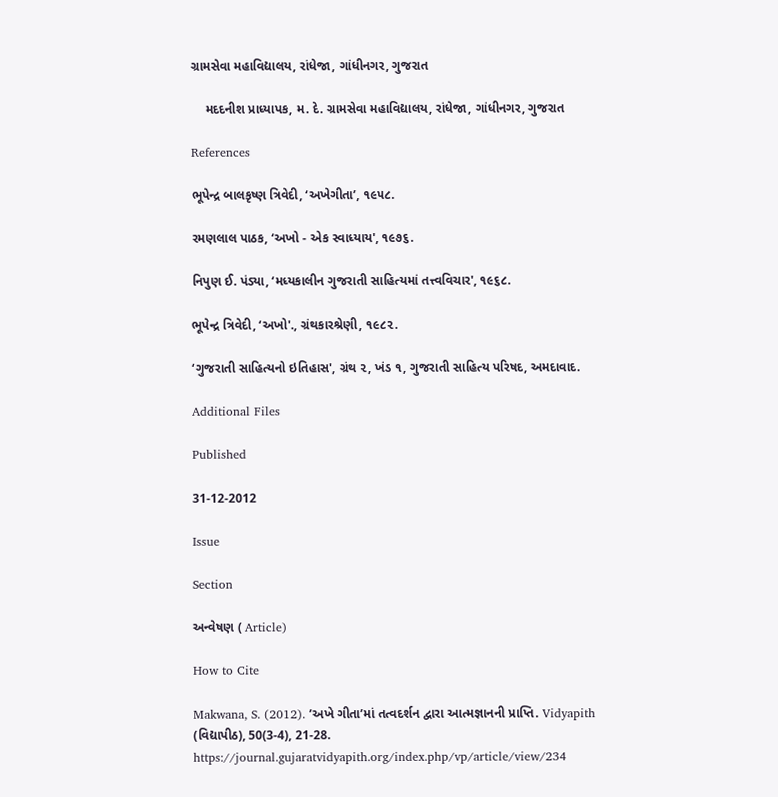ગ્રામસેવા મહાવિદ્યાલય, રાંધેજા, ગાંધીનગર, ગુજરાત

    મદદનીશ પ્રાધ્યાપક, મ. દે. ગ્રામસેવા મહાવિદ્યાલય, રાંધેજા, ગાંધીનગર, ગુજરાત

References

ભૂપેન્દ્ર બાલકૃષ્ણ ત્રિવેદી, ‘અખેગીતા’, ૧૯૫૮.

રમણલાલ પાઠક, ‘અખો - એક સ્વાધ્યાય', ૧૯૭૬.

નિપુણ ઈ. પંડ્યા, ‘મધ્યકાલીન ગુજરાતી સાહિત્યમાં તત્ત્વવિચાર', ૧૯૬૮.

ભૂપેન્દ્ર ત્રિવેદી, ‘અખો'., ગ્રંથકારશ્રેણી, ૧૯૮૨.

‘ગુજરાતી સાહિત્યનો ઇતિહાસ', ગ્રંથ ૨, ખંડ ૧, ગુજરાતી સાહિત્ય પરિષદ, અમદાવાદ.

Additional Files

Published

31-12-2012

Issue

Section

અન્વેષણ ( Article)

How to Cite

Makwana, S. (2012). ’અખે ગીતા’માં તત્વદર્શન દ્વારા આત્મજ્ઞાનની પ્રાપ્તિ. Vidyapith (વિદ્યાપીઠ), 50(3-4), 21-28. https://journal.gujaratvidyapith.org/index.php/vp/article/view/234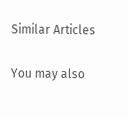Similar Articles

You may also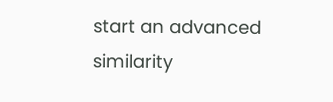start an advanced similarity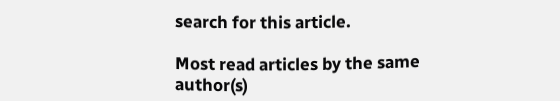search for this article.

Most read articles by the same author(s)